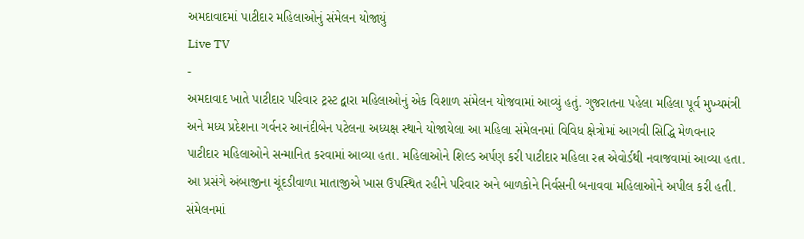અમદાવાદમાં પાટીદાર મહિલાઓનું સંમેલન યોજાયું
Live TV
-
અમદાવાદ ખાતે પાટીદાર પરિવાર ટ્રસ્ટ દ્વારા મહિલાઓનું એક વિશાળ સંમેલન યોજવામાં આવ્યું હતું. ગુજરાતના પહેલા મહિલા પૂર્વ મુખ્યમંત્રી અને મધ્ય પ્રદેશના ગર્વનર આનંદીબેન પટેલના અધ્યક્ષ સ્થાને યોજાયેલા આ મહિલા સંમેલનમાં વિવિધ ક્ષેત્રોમાં આગવી સિદ્ધિ મેળવનાર પાટીદાર મહિલાઓને સન્માનિત કરવામાં આવ્યા હતા. મહિલાઓને શિલ્ડ અર્પણ કરી પાટીદાર મહિલા રત્ન એવોર્ડથી નવાજવામાં આવ્યા હતા. આ પ્રસંગે અંબાજીના ચૂંદડીવાળા માતાજીએ ખાસ ઉપસ્થિત રહીને પરિવાર અને બાળકોને નિર્વસની બનાવવા મહિલાઓને અપીલ કરી હતી. સંમેલનમાં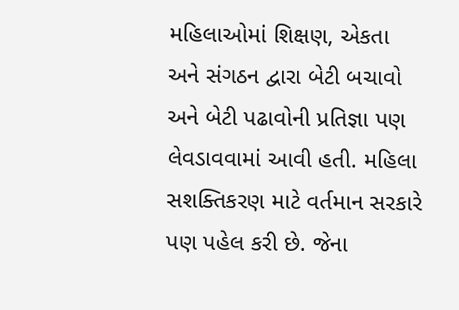મહિલાઓમાં શિક્ષણ, એકતા અને સંગઠન દ્વારા બેટી બચાવો અને બેટી પઢાવોની પ્રતિજ્ઞા પણ લેવડાવવામાં આવી હતી. મહિલા સશક્તિકરણ માટે વર્તમાન સરકારે પણ પહેલ કરી છે. જેના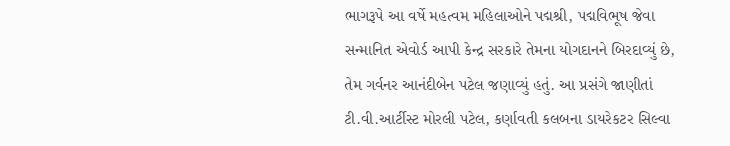ભાગરૂપે આ વર્ષે મહત્વમ મહિલાઓને પદ્મશ્રી, પદ્મવિભૂષ જેવા સન્માનિત એવોર્ડ આપી કેન્દ્ર સરકારે તેમના યોગદાનને બિરદાવ્યું છે, તેમ ગર્વનર આનંદીબેન પટેલ જણાવ્યું હતું. આ પ્રસંગે જાણીતાં ટી.વી.આર્ટીસ્ટ મોરલી પટેલ, કર્ણાવતી કલબના ડાયરેકટર સિલ્વા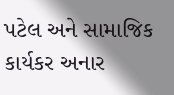પટેલ અને સામાજિક કાર્યકર અનાર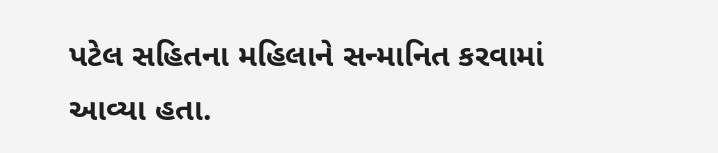પટેલ સહિતના મહિલાને સન્માનિત કરવામાં આવ્યા હતા.